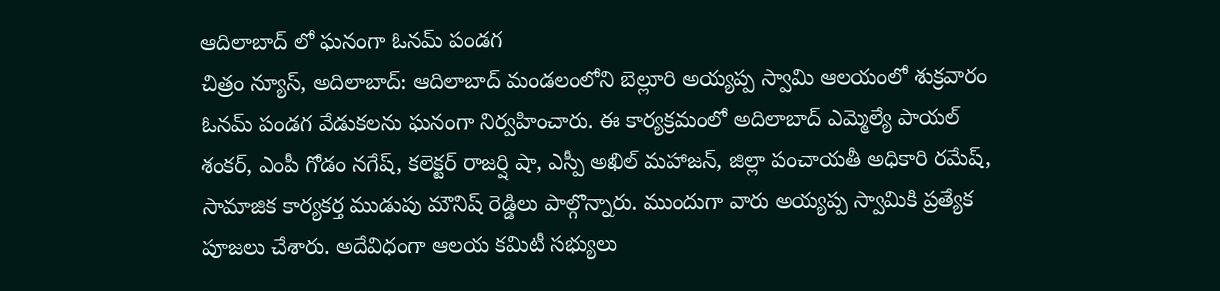ఆదిలాబాద్ లో ఘనంగా ఓనమ్ పండగ
చిత్రం న్యూస్, అదిలాబాద్: ఆదిలాబాద్ మండలంలోని బెల్లూరి అయ్యప్ప స్వామి ఆలయంలో శుక్రవారం ఓనమ్ పండగ వేడుకలను ఘనంగా నిర్వహించారు. ఈ కార్యక్రమంలో అదిలాబాద్ ఎమ్మెల్యే పాయల్ శంకర్, ఎంపీ గోడం నగేష్, కలెక్టర్ రాజర్షి షా, ఎస్పీ అఖిల్ మహాజన్, జిల్లా పంచాయతీ అధికారి రమేష్, సామాజిక కార్యకర్త ముడుపు మౌనిష్ రెడ్డిలు పాల్గొన్నారు. ముందుగా వారు అయ్యప్ప స్వామికి ప్రత్యేక పూజలు చేశారు. అదేవిధంగా ఆలయ కమిటీ సభ్యులు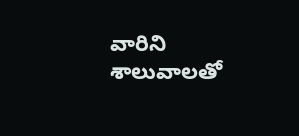వారిని శాలువాలతో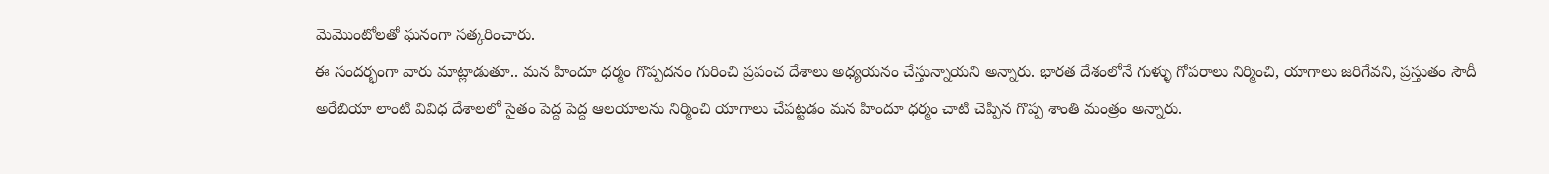మెమొంటోలతో ఘనంగా సత్కరించారు.
ఈ సందర్భంగా వారు మాట్లాడుతూ.. మన హిందూ ధర్మం గొప్పదనం గురించి ప్రపంచ దేశాలు అధ్యయనం చేస్తున్నాయని అన్నారు. భారత దేశంలోనే గుళ్ళు గోపరాలు నిర్మించి, యాగాలు జరిగేవని, ప్రస్తుతం సౌదీ అరేబియా లాంటి వివిధ దేశాలలో సైతం పెద్ద పెద్ద ఆలయాలను నిర్మించి యాగాలు చేపట్టడం మన హిందూ ధర్మం చాటి చెప్పిన గొప్ప శాంతి మంత్రం అన్నారు.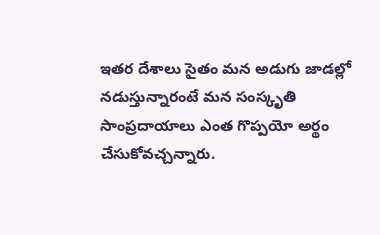ఇతర దేశాలు సైతం మన అడుగు జాడల్లో నడుస్తున్నారంటే మన సంస్కృతి సాంప్రదాయాలు ఎంత గొప్పయో అర్థం చేసుకోవచ్చన్నారు.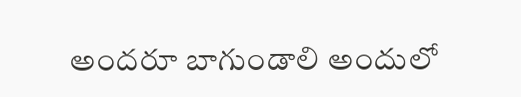అందరూ బాగుండాలి అందులో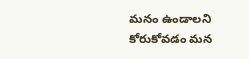మనం ఉండాలని కోరుకోవడం మన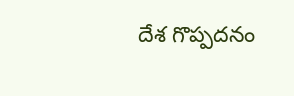దేశ గొప్పదనం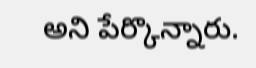అని పేర్కొన్నారు.